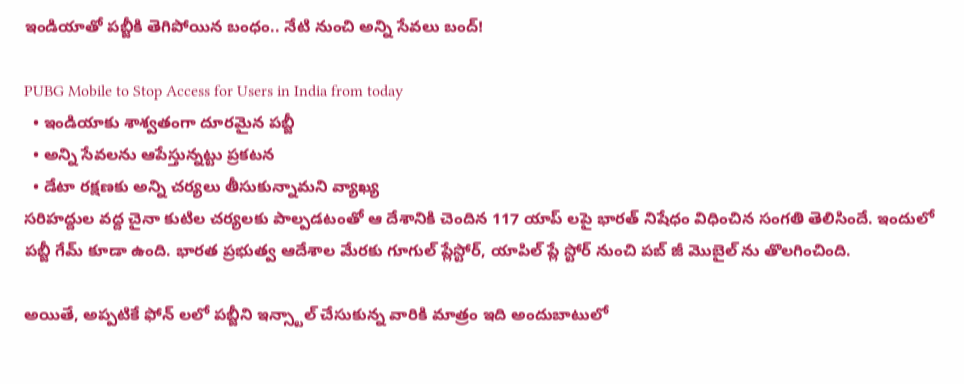ఇండియాతో పబ్జీకి తెగిపోయిన బంధం.. నేటి నుంచి అన్ని సేవలు బంద్!

PUBG Mobile to Stop Access for Users in India from today
  • ఇండియాకు శాశ్వతంగా దూరమైన పబ్జీ
  • అన్ని సేవలను ఆపేస్తున్నట్టు ప్రకటన
  • డేటా రక్షణకు అన్ని చర్యలు తీసుకున్నామని వ్యాఖ్య
సరిహద్దుల వద్ద చైనా కుటిల చర్యలకు పాల్పడటంతో ఆ దేశానికి చెందిన 117 యాప్ లపై భారత్ నిషేధం విధించిన సంగతి తెలిసిందే. ఇందులో పబ్జీ గేమ్ కూడా ఉంది. భారత ప్రభుత్వ ఆదేశాల మేరకు గూగుల్ ప్లేస్టోర్, యాపిల్ ప్లే స్టోర్ నుంచి పబ్ జీ మొబైల్ ను తొలగించింది.

అయితే, అప్పటికే ఫోన్ లలో పబ్జీని ఇన్స్టాల్ చేసుకున్న వారికి మాత్రం ఇది అందుబాటులో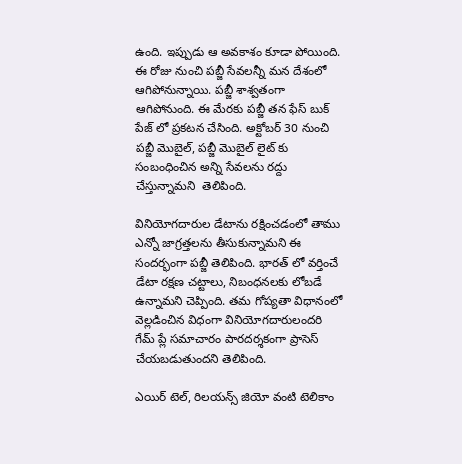ఉంది. ఇప్పుడు ఆ అవకాశం కూడా పోయింది. ఈ రోజు నుంచి పబ్జీ సేవలన్నీ మన దేశంలో ఆగిపోనున్నాయి. పబ్జీ శాశ్వతంగా ఆగిపోనుంది. ఈ మేరకు పబ్జీ తన ఫేస్ బుక్ పేజ్ లో ప్రకటన చేసింది. అక్టోబర్ 30 నుంచి పబ్జీ మొబైల్, పబ్జీ మొబైల్ లైట్ కు సంబంధించిన అన్ని సేవలను రద్దు చేస్తున్నామని  తెలిపింది.

వినియోగదారుల డేటాను రక్షించడంలో తాము ఎన్నో జాగ్రత్తలను తీసుకున్నామని ఈ సందర్భంగా పబ్జీ తెలిపింది. భారత్ లో వర్తించే డేటా రక్షణ చట్టాలు, నిబంధనలకు లోబడే ఉన్నామని చెప్పింది. తమ గోప్యతా విధానంలో వెల్లడించిన విధంగా వినియోగదారులందరి గేమ్ ప్లే సమాచారం పారదర్శకంగా ప్రాసెస్ చేయబడుతుందని తెలిపింది.

ఎయిర్ టెల్, రిలయన్స్ జియో వంటి టెలికాం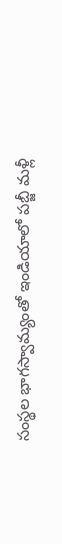సంస్థల భాగస్వామ్యంతో ఇండియాలో పబ్జీ మళ్లీ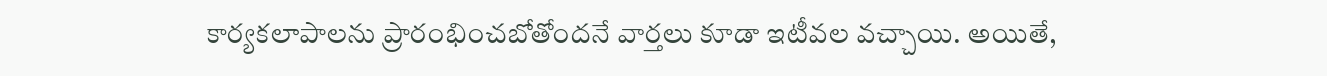కార్యకలాపాలను ప్రారంభించబోతోందనే వార్తలు కూడా ఇటీవల వచ్చాయి. అయితే,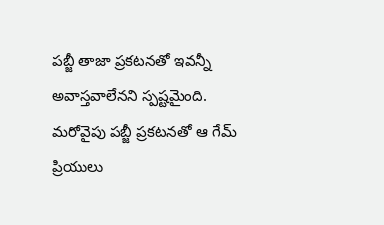పబ్జీ తాజా ప్రకటనతో ఇవన్నీ అవాస్తవాలేనని స్పష్టమైంది. మరోవైపు పబ్జీ ప్రకటనతో ఆ గేమ్ ప్రియులు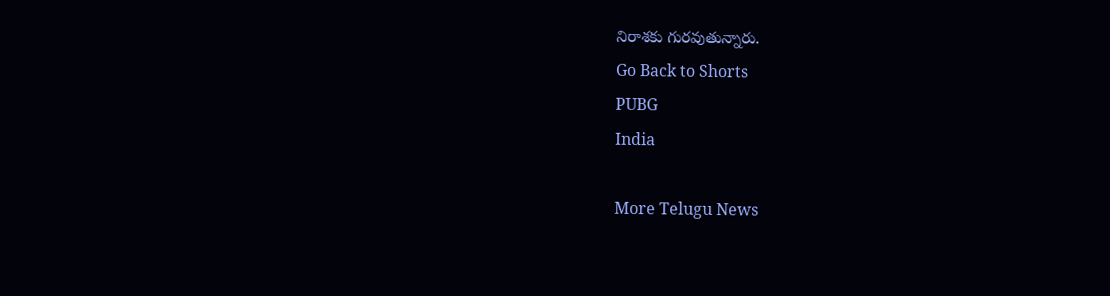నిరాశకు గురవుతున్నారు.
Go Back to Shorts
PUBG
India

More Telugu News